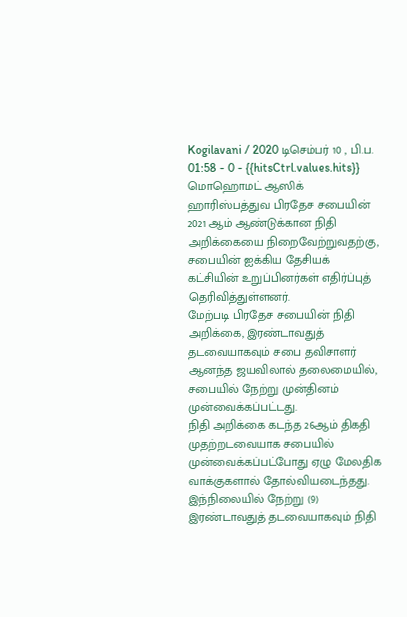Kogilavani / 2020 டிசெம்பர் 10 , பி.ப. 01:58 - 0 - {{hitsCtrl.values.hits}}
மொஹொமட் ஆஸிக்
ஹாரிஸ்பத்துவ பிரதேச சபையின் 2021 ஆம் ஆண்டுக்கான நிதி அறிக்கையை நிறைவேற்றுவதற்கு, சபையின் ஐக்கிய தேசியக் கட்சியின் உறுப்பினர்கள் எதிர்ப்புத் தெரிவித்துள்ளனர்.
மேற்படி பிரதேச சபையின் நிதி அறிக்கை, இரண்டாவதுத் தடவையாகவும் சபை தவிசாளர் ஆனந்த ஜயவிலால் தலைமையில், சபையில் நேற்று முன்தினம் முன்வைக்கப்பட்டது.
நிதி அறிக்கை கடந்த 26ஆம் திகதி முதற்றடவையாக சபையில் முன்வைக்கப்பட்போது ஏழு மேலதிக வாக்குகளால் தோல்வியடைந்தது. இந்நிலையில் நேற்று (9) இரண்டாவதுத் தடவையாகவும் நிதி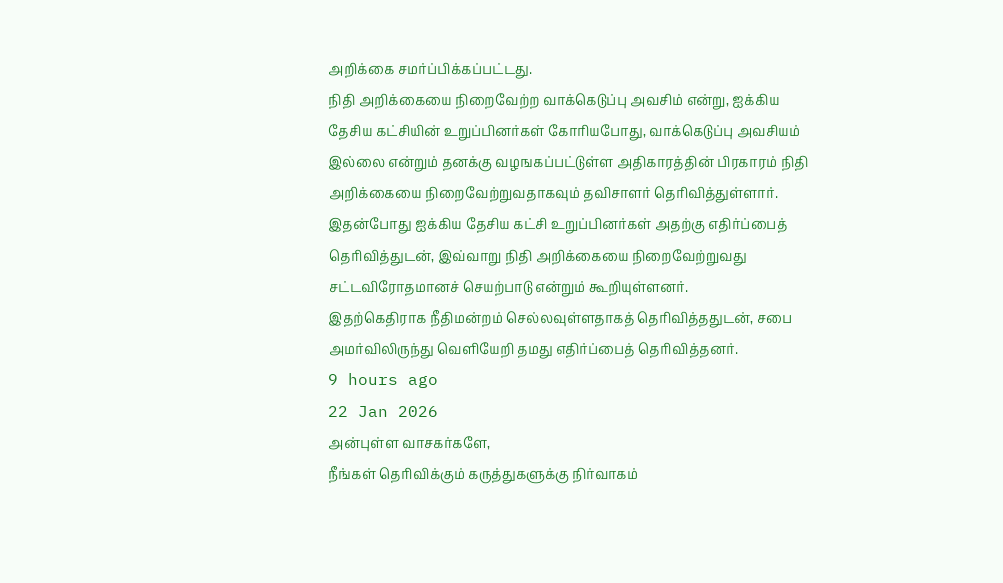அறிக்கை சமர்ப்பிக்கப்பட்டது.
நிதி அறிக்கையை நிறைவேற்ற வாக்கெடுப்பு அவசிம் என்று, ஐக்கிய தேசிய கட்சியின் உறுப்பினர்கள் கோரியபோது, வாக்கெடுப்பு அவசியம் இல்லை என்றும் தனக்கு வழஙகப்பட்டுள்ள அதிகாரத்தின் பிரகாரம் நிதி அறிக்கையை நிறைவேற்றுவதாகவும் தவிசாளர் தெரிவித்துள்ளார்.
இதன்போது ஐக்கிய தேசிய கட்சி உறுப்பினர்கள் அதற்கு எதிர்ப்பைத் தெரிவித்துடன், இவ்வாறு நிதி அறிக்கையை நிறைவேற்றுவது சட்டவிரோதமானச் செயற்பாடு என்றும் கூறியுள்ளனர்.
இதற்கெதிராக நீதிமன்றம் செல்லவுள்ளதாகத் தெரிவித்ததுடன், சபை அமர்விலிருந்து வெளியேறி தமது எதிர்ப்பைத் தெரிவித்தனர்.
9 hours ago
22 Jan 2026
அன்புள்ள வாசகர்களே,
நீங்கள் தெரிவிக்கும் கருத்துகளுக்கு நிர்வாகம்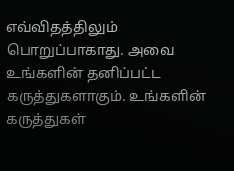எவ்விதத்திலும் பொறுப்பாகாது. அவை உங்களின் தனிப்பட்ட கருத்துகளாகும். உங்களின் கருத்துகள்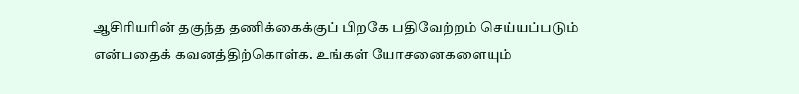ஆசிரியரின் தகுந்த தணிக்கைக்குப் பிறகே பதிவேற்றம் செய்யப்படும் என்பதைக் கவனத்திற்கொள்க. உங்கள் யோசனைகளையும்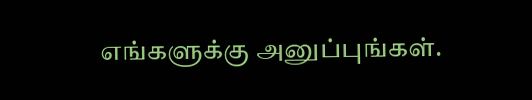எங்களுக்கு அனுப்புங்கள்.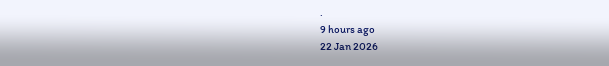.
9 hours ago
22 Jan 2026